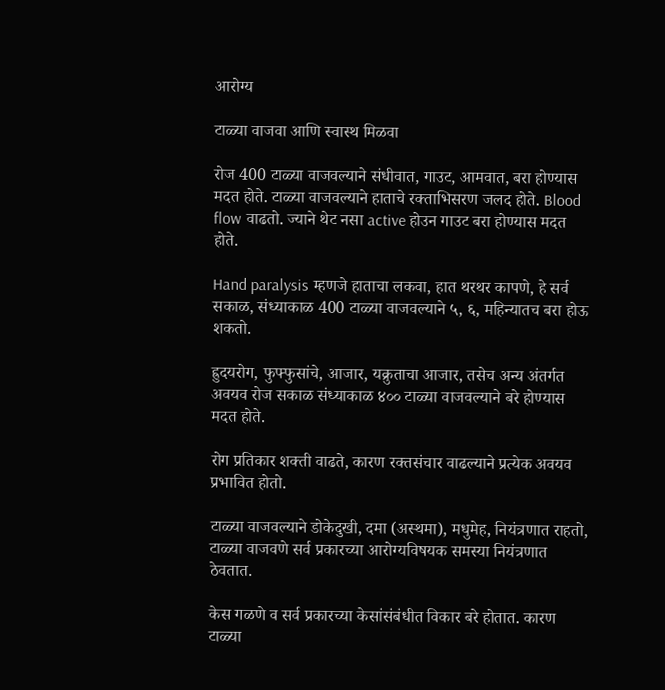आरोग्य

टाळ्या वाजवा आणि स्वास्थ मिळवा

रोज 400 टाळ्या वाजवल्याने संधीवात, गाउट, आमवात, बरा होण्यास मदत होते. टाळ्या वाजवल्याने हाताचे रक्ताभिसरण जलद होते. Blood flow वाढतो. ज्याने थेट नसा active होउन गाउट बरा होण्यास मदत होते.

Hand paralysis म्हणजे हाताचा लकवा, हात थरथर कापणे, हे सर्व सकाळ, संध्याकाळ 400 टाळ्या वाजवल्याने ५, ६, महिन्यातच बरा होऊ शकतो.

ह्रुदयरोग, फुफ्फुसांचे, आजार, यक्रुताचा आजार, तसेच अन्य अंतर्गत अवयव रोज सकाळ संध्याकाळ ४०० टाळ्या वाजवल्याने बरे होण्यास मदत होते.

रोग प्रतिकार शक्ती वाढते, कारण रक्तसंचार वाढल्याने प्रत्येक अवयव प्रभावित होतो.

टाळ्या वाजवल्याने डोकेदुखी, दमा (अस्थमा), मधुमेह, नियंत्रणात राहतो, टाळ्या वाजवणे सर्व प्रकारच्या आरोग्यविषयक समस्या नियंत्रणात ठेवतात.

केस गळणे व सर्व प्रकारच्या केसांसंबंधीत विकार बरे होतात. कारण टाळ्या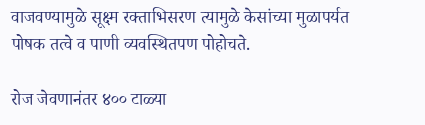वाजवण्यामुळे सूक्ष्म रक्ताभिसरण त्यामुळे केसांच्या मुळापर्यत पोषक तत्वे व पाणी व्यवस्थितपण पोहोचते.

रोज जेवणानंतर ४०० टाळ्या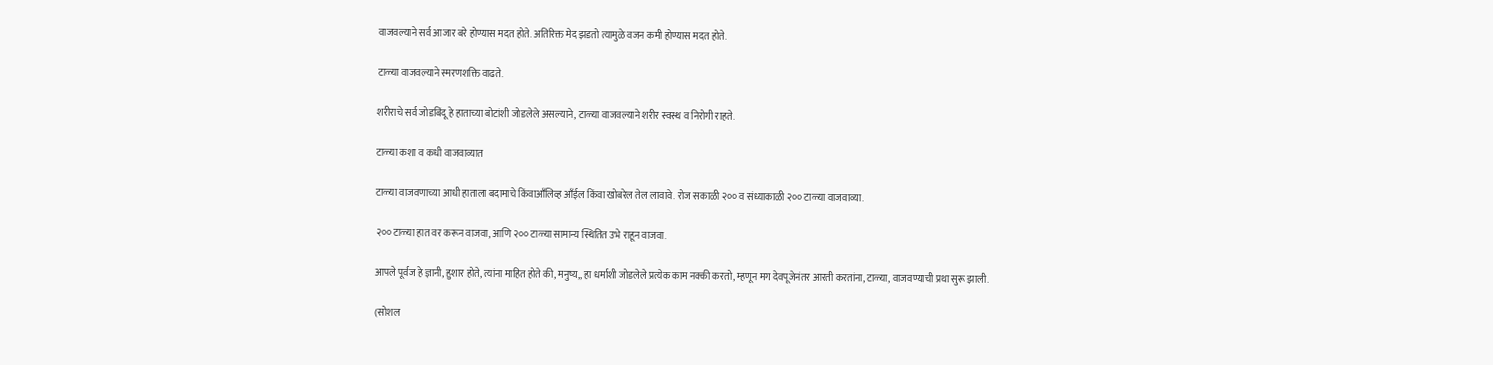वाजवल्याने सर्व आजार बरे होण्यास मदत होते. अतिरिक्त मेद झडतो त्यामुळे वजन कमी होण्यास मदत होते.

टाळ्या वाजवल्याने स्मरणशक्ति वाढते.

शरीराचे सर्व जोडबिंदू हे हाताच्या बोटांशी जोडलेले असल्याने, टाळ्या वाजवल्याने शरीर स्वस्थ व निरोगी राहते.

टाळ्या कशा व कधी वाजवाव्यात

टाळ्या वाजवणाच्या आधी हाताला बदामाचे किंवाआँलिव्ह आँईल किंवा खोबरेल तेल लावावे. रोज सकाळी २०० व संध्याकाळी २०० टाळ्या वाजवाव्या.

२०० टाळ्या हात वर करून वाजवा, आणि २०० टाळ्या सामान्य स्थितित उभे राहून वाजवा.

आपले पूर्वज हे ज्ञानी, हुशार होते, त्यांना माहित होते की, मनुष्य,, हा धर्माशी जोडलेले प्रत्येक काम नक्की करतो, म्हणून मग देवपूजेनंतर आरती करतांना, टाळ्या, वाजवण्याची प्रथा सुरू झाली.

(सोशल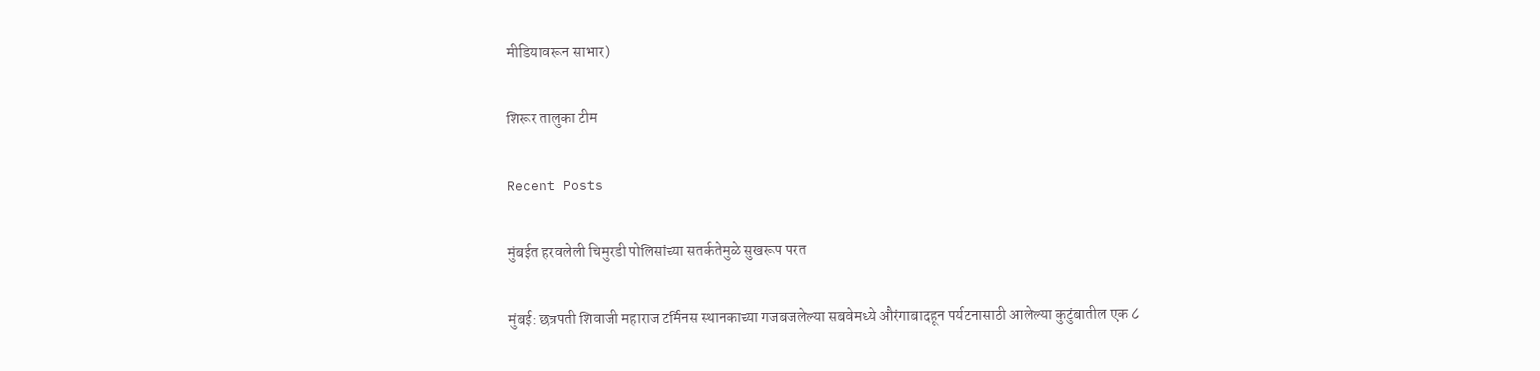मीडियावरून साभार)

शिरूर तालुका टीम

Recent Posts

मुंबईत हरवलेली चिमुरडी पोलिसांच्या सतर्कतेमुळे सुखरूप परत

मुंबई: छत्रपती शिवाजी महाराज टर्मिनस स्थानकाच्या गजबजलेल्या सबवेमध्ये औरंगाबादहून पर्यटनासाठी आलेल्या कुटुंबातील एक ८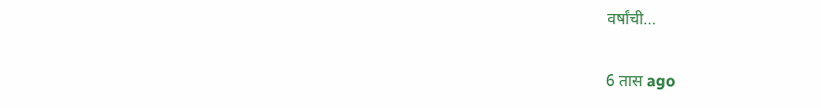वर्षांची…

6 तास ago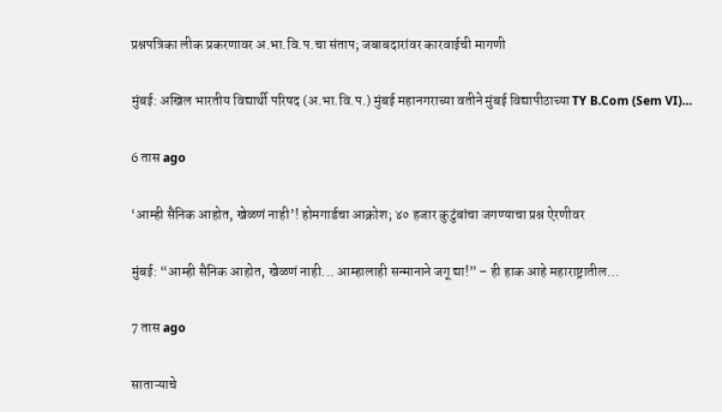प्रश्नपत्रिका लीक प्रकरणावर अ.भा.वि.प.चा संताप; जबाबदारांवर कारवाईची मागणी

मुंबई: अखिल भारतीय विद्यार्थी परिषद (अ.भा.वि.प.) मुंबई महानगराच्या वतीने मुंबई विद्यापीठाच्या TY B.Com (Sem VI)…

6 तास ago

‘आम्ही सैनिक आहोत, खेळणं नाही’! होमगार्डचा आक्रोश; ४० हजार कुटुंबांचा जगण्याचा प्रश्न ऐरणीवर

मुंबई: “आम्ही सैनिक आहोत, खेळणं नाही... आम्हालाही सन्मानाने जगू द्या!” – ही हाक आहे महाराष्ट्रातील…

7 तास ago

साताऱ्याचे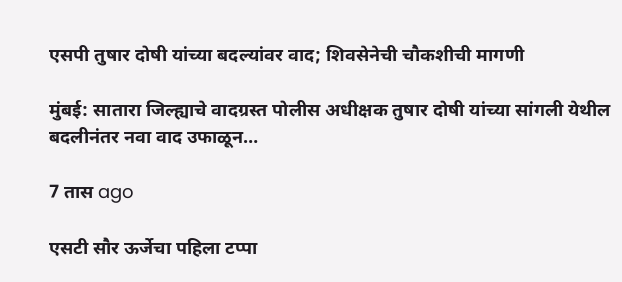एसपी तुषार दोषी यांच्या बदल्यांवर वाद; शिवसेनेची चौकशीची मागणी

मुंबई: सातारा जिल्ह्याचे वादग्रस्त पोलीस अधीक्षक तुषार दोषी यांच्या सांगली येथील बदलीनंतर नवा वाद उफाळून…

7 तास ago

एसटी सौर ऊर्जेचा पहिला टप्पा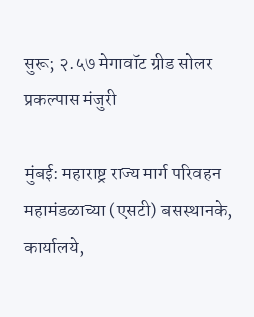सुरू; २.५७ मेगावॉट ग्रीड सोलर प्रकल्पास मंजुरी

मुंबई: महाराष्ट्र राज्य मार्ग परिवहन महामंडळाच्या (एसटी) बसस्थानके, कार्यालये,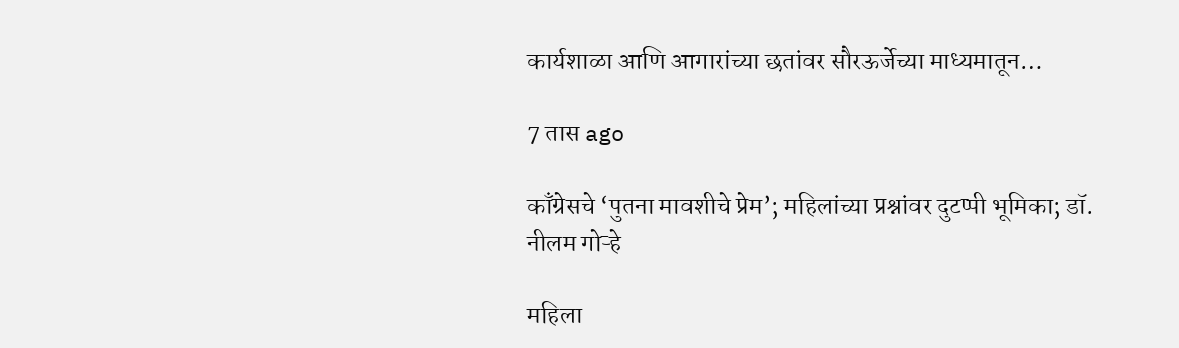कार्यशाळा आणि आगारांच्या छतांवर सौरऊर्जेच्या माध्यमातून…

7 तास ago

काँग्रेसचे ‘पुतना मावशीचे प्रेम’; महिलांच्या प्रश्नांवर दुटप्पी भूमिका; डॉ. नीलम गोऱ्हे

महिला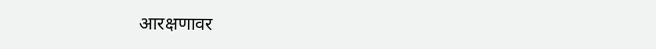आरक्षणावर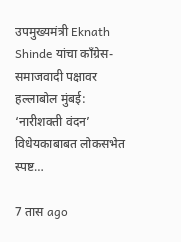उपमुख्यमंत्री Eknath Shinde यांचा काँग्रेस-समाजवादी पक्षावर हल्लाबोल मुंबई: ‘नारीशक्ती वंदन’ विधेयकाबाबत लोकसभेत स्पष्ट…

7 तास ago